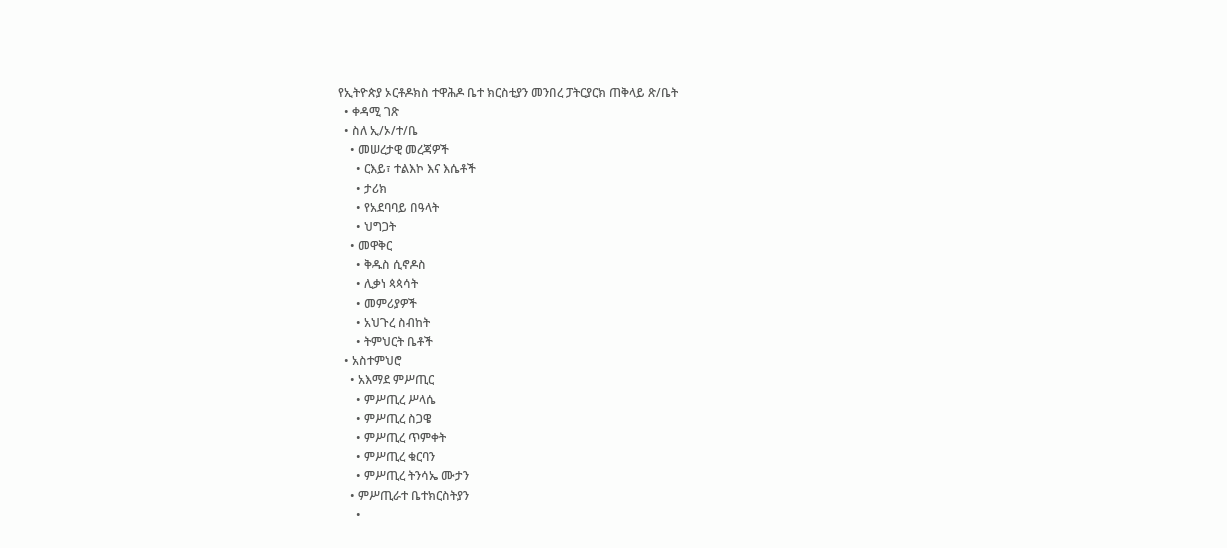የኢትዮጵያ ኦርቶዶክስ ተዋሕዶ ቤተ ክርስቲያን መንበረ ፓትርያርክ ጠቅላይ ጽ/ቤት
  • ቀዳሚ ገጽ
  • ስለ ኢ/ኦ/ተ/ቤ
    • መሠረታዊ መረጃዎች
      • ርእይ፣ ተልእኮ እና እሴቶች
      • ታሪክ
      • የአደባባይ በዓላት
      • ህግጋት
    • መዋቅር
      • ቅዱስ ሲኖዶስ
      • ሊቃነ ጳጳሳት
      • መምሪያዎች
      • አህጉረ ስብከት
      • ትምህርት ቤቶች
  • አስተምህሮ
    • አእማደ ምሥጢር
      • ምሥጢረ ሥላሴ
      • ምሥጢረ ስጋዌ
      • ምሥጢረ ጥምቀት
      • ምሥጢረ ቁርባን
      • ምሥጢረ ትንሳኤ ሙታን
    • ምሥጢራተ ቤተክርስትያን
      •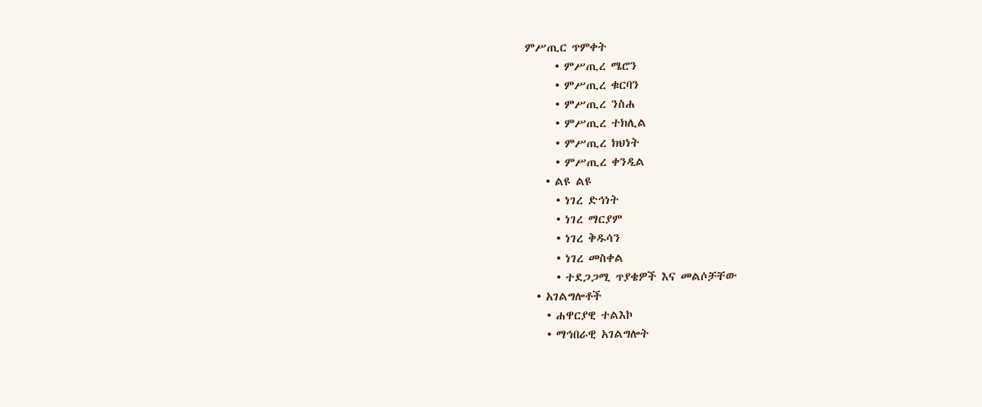ምሥጢር ጥምቀት
      • ምሥጢረ ሜሮን
      • ምሥጢረ ቁርባን
      • ምሥጢረ ንስሐ
      • ምሥጢረ ተክሊል
      • ምሥጢረ ክህነት
      • ምሥጢረ ቀንዲል
    • ልዩ ልዩ
      • ነገረ ድኅነት
      • ነገረ ማርያም
      • ነገረ ቅዱሳን
      • ነገረ መስቀል
      • ተደጋጋሚ ጥያቄዎች እና መልሶቻቸው
  • አገልግሎቶች
    • ሐዋርያዊ ተልእኮ
    • ማኅበራዊ አገልግሎት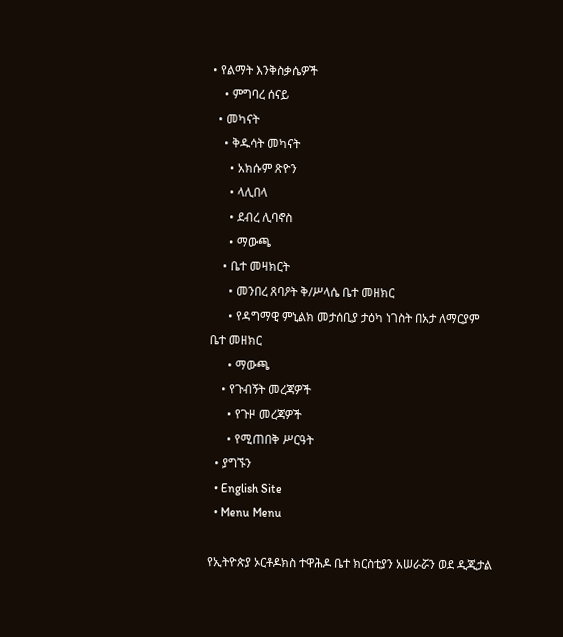• የልማት እንቅስቃሴዎች
    • ምግባረ ሰናይ
  • መካናት
    • ቅዱሳት መካናት
      • አክሱም ጽዮን
      • ላሊበላ
      • ደብረ ሊባኖስ
      • ማውጫ
    • ቤተ መዛክርት
      • መንበረ ጸባዖት ቅ/ሥላሴ ቤተ መዘክር
      • የዳግማዊ ምኒልክ መታሰቢያ ታዕካ ነገስት በአታ ለማርያም ቤተ መዘክር
      • ማውጫ
    • የጉብኝት መረጃዎች
      • የጉዞ መረጃዎች
      • የሚጠበቅ ሥርዓት
  • ያግኙን
  • English Site
  • Menu Menu

የኢትዮጵያ ኦርቶዶክስ ተዋሕዶ ቤተ ክርስቲያን አሠራሯን ወደ ዲጂታል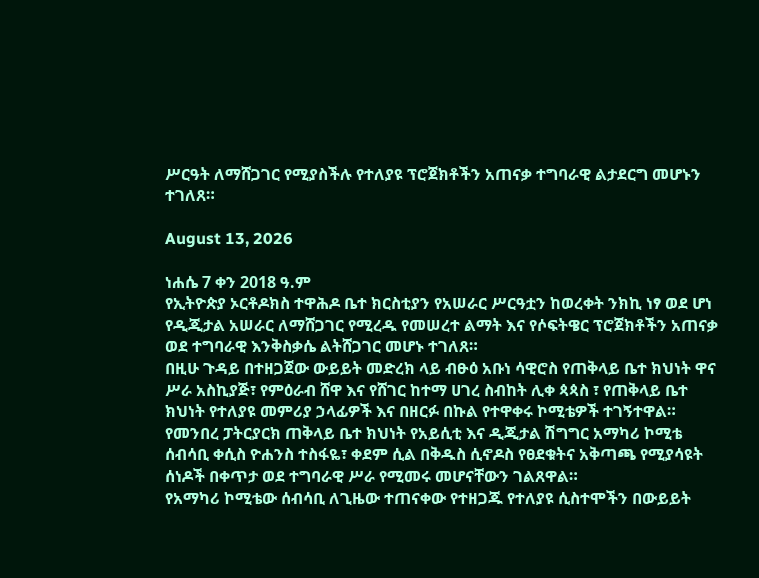ሥርዓት ለማሸጋገር የሚያስችሉ የተለያዩ ፕሮጀክቶችን አጠናቃ ተግባራዊ ልታደርግ መሆኑን ተገለጸ።

August 13, 2026

ነሐሴ 7 ቀን 2018 ዓ.ም
የኢትዮጵያ ኦርቶዶክስ ተዋሕዶ ቤተ ክርስቲያን የአሠራር ሥርዓቷን ከወረቀት ንክኪ ነፃ ወደ ሆነ የዲጂታል አሠራር ለማሸጋገር የሚረዱ የመሠረተ ልማት እና የሶፍትዌር ፕሮጀክቶችን አጠናቃ ወደ ተግባራዊ እንቅስቃሴ ልትሸጋገር መሆኑ ተገለጸ።
በዚሁ ጉዳይ በተዘጋጀው ውይይት መድረክ ላይ ብፁዕ አቡነ ሳዊሮስ የጠቅላይ ቤተ ክህነት ዋና ሥራ አስኪያጅ፣ የምዕራብ ሸዋ እና የሸገር ከተማ ሀገረ ስብከት ሊቀ ጳጳስ ፣ የጠቅላይ ቤተ ክህነት የተለያዩ መምሪያ ኃላፊዎች እና በዘርፉ በኩል የተዋቀሩ ኮሚቴዎች ተገኝተዋል።
የመንበረ ፓትርያርክ ጠቅላይ ቤተ ክህነት የአይሲቲ እና ዲጂታል ሽግግር አማካሪ ኮሚቴ ሰብሳቢ ቀሲስ ዮሐንስ ተስፋዬ፣ ቀደም ሲል በቅዱስ ሲኖዶስ የፀደቁትና አቅጣጫ የሚያሳዩት ሰነዶች በቀጥታ ወደ ተግባራዊ ሥራ የሚመሩ መሆናቸውን ገልጸዋል።
የአማካሪ ኮሚቴው ሰብሳቢ ለጊዜው ተጠናቀው የተዘጋጁ የተለያዩ ሲስተሞችን በውይይት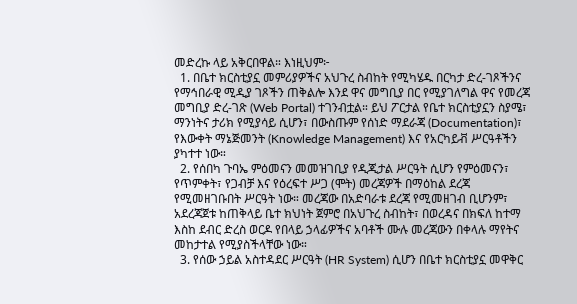መድረኩ ላይ አቅርበዋል። እነዚህም፦
  1. በቤተ ክርስቲያኗ መምሪያዎችና አህጉረ ስብከት የሚካሄዱ በርካታ ድረ-ገጾችንና የማኅበራዊ ሚዲያ ገጾችን ጠቅልሎ እንደ ዋና መግቢያ በር የሚያገለግል ዋና የመረጃ መግቢያ ድረ-ገጽ (Web Portal) ተገንብቷል። ይህ ፖርታል የቤተ ክርስቲያኗን ስያሜ፣ ማንነትና ታሪክ የሚያሳይ ሲሆን፣ በውስጡም የሰነድ ማደራጃ (Documentation)፣ የእውቀት ማኔጅመንት (Knowledge Management) እና የአርካይቭ ሥርዓቶችን ያካተተ ነው።
  2. የሰበካ ጉባኤ ምዕመናን መመዝገቢያ የዲጂታል ሥርዓት ሲሆን የምዕመናን፣ የጥምቀት፣ የጋብቻ እና የዕረፍተ ሥጋ (ሞት) መረጃዎች በማዕከል ደረጃ የሚመዘገቡበት ሥርዓት ነው። መረጃው በአድባራቱ ደረጃ የሚመዘገብ ቢሆንም፣ አደረጃጀቱ ከጠቅላይ ቤተ ክህነት ጀምሮ በአህጉረ ስብከት፣ በወረዳና በክፍለ ከተማ እስከ ደብር ድረስ ወርዶ የበላይ ኃላፊዎችና አባቶች ሙሉ መረጃውን በቀላሉ ማየትና መከታተል የሚያስችላቸው ነው።
  3. የሰው ኃይል አስተዳደር ሥርዓት (HR System) ሲሆን በቤተ ክርስቲያኗ መዋቅር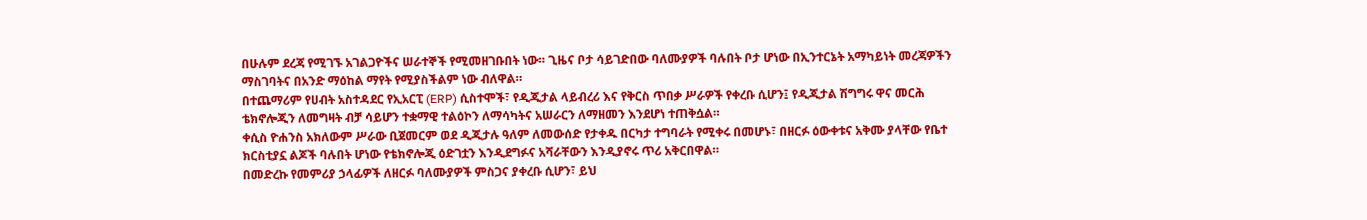በሁሉም ደረጃ የሚገኙ አገልጋዮችና ሠራተኞች የሚመዘገቡበት ነው። ጊዜና ቦታ ሳይገድበው ባለሙያዎች ባሉበት ቦታ ሆነው በኢንተርኔት አማካይነት መረጃዎችን ማስገባትና በአንድ ማዕከል ማየት የሚያስችልም ነው ብለዋል።
በተጨማሪም የሀብት አስተዳደር የኢአርፒ (ERP) ሲስተሞች፣ የዲጂታል ላይብረሪ እና የቅርስ ጥበቃ ሥራዎች የቀረቡ ሲሆን፤ የዲጂታል ሽግግሩ ዋና መርሕ ቴክኖሎጂን ለመግዛት ብቻ ሳይሆን ተቋማዊ ተልዕኮን ለማሳካትና አሠራርን ለማዘመን እንደሆነ ተጠቅሷል።
ቀሲስ ዮሐንስ አክለውም ሥራው ቢጀመርም ወደ ዲጂታሉ ዓለም ለመውሰድ የታቀዱ በርካታ ተግባራት የሚቀሩ በመሆኑ፣ በዘርፉ ዕውቀቱና አቅሙ ያላቸው የቤተ ክርስቲያኗ ልጆች ባሉበት ሆነው የቴክኖሎጂ ዕድገቷን እንዲደግፉና አሻራቸውን እንዲያኖሩ ጥሪ አቅርበዋል።
በመድረኩ የመምሪያ ኃላፊዎች ለዘርፉ ባለሙያዎች ምስጋና ያቀረቡ ሲሆን፣ ይህ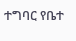ተግባር የቤተ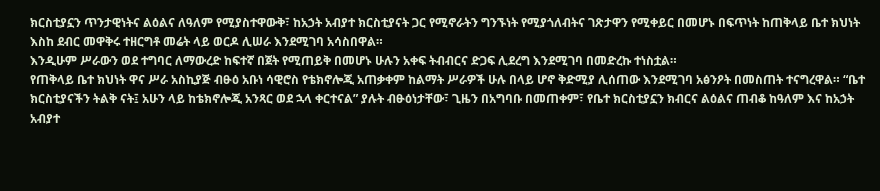ክርስቲያኗን ጥንታዊነትና ልዕልና ለዓለም የሚያስተዋውቅ፣ ከአኃት አብያተ ክርስቲያናት ጋር የሚኖራትን ግንኙነት የሚያጎለብትና ገጽታዋን የሚቀይር በመሆኑ በፍጥነት ከጠቅላይ ቤተ ክህነት እስከ ደብር መዋቅሩ ተዘርግቶ መሬት ላይ ወርዶ ሊሠራ እንደሚገባ አሳስበዋል።
እንዲሁም ሥራውን ወደ ተግባር ለማውረድ ከፍተኛ በጀት የሚጠይቅ በመሆኑ ሁሉን አቀፍ ትብብርና ድጋፍ ሊደረግ እንደሚገባ በመድረኩ ተነስቷል።
የጠቅላይ ቤተ ክህነት ዋና ሥራ አስኪያጅ ብፁዕ አቡነ ሳዊሮስ የቴክኖሎጂ አጠቃቀም ከልማት ሥራዎች ሁሉ በላይ ሆኖ ቅድሚያ ሊሰጠው እንደሚገባ አፅንዖት በመስጠት ተናግረዋል። “ቤተ ክርስቲያናችን ትልቅ ናት፤ አሁን ላይ ከቴክኖሎጂ አንጻር ወደ ኋላ ቀርተናል” ያሉት ብፁዕነታቸው፣ ጊዜን በአግባቡ በመጠቀም፣ የቤተ ክርስቲያኗን ክብርና ልዕልና ጠብቆ ከዓለም እና ከአኃት አብያተ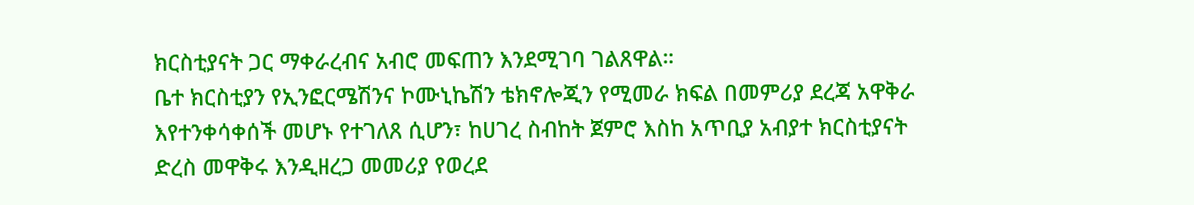ክርስቲያናት ጋር ማቀራረብና አብሮ መፍጠን እንደሚገባ ገልጸዋል።
ቤተ ክርስቲያን የኢንፎርሜሽንና ኮሙኒኬሽን ቴክኖሎጂን የሚመራ ክፍል በመምሪያ ደረጃ አዋቅራ እየተንቀሳቀሰች መሆኑ የተገለጸ ሲሆን፣ ከሀገረ ስብከት ጀምሮ እስከ አጥቢያ አብያተ ክርስቲያናት ድረስ መዋቅሩ እንዲዘረጋ መመሪያ የወረደ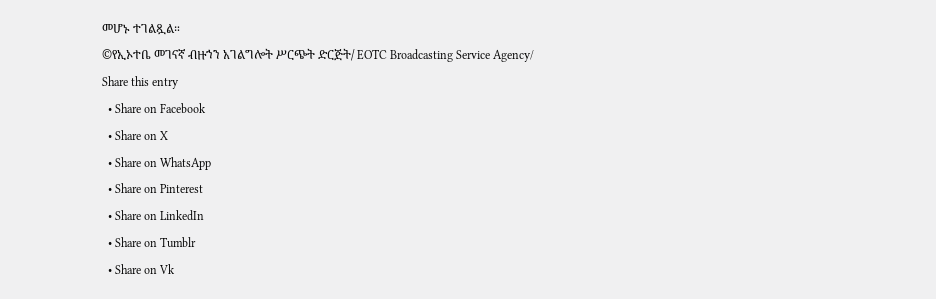መሆኑ ተገልጿል።
©የኢኦተቤ መገናኛ ብዙኀን አገልግሎት ሥርጭት ድርጅት/ EOTC Broadcasting Service Agency/
Share this entry
  • Share on Facebook
  • Share on X
  • Share on WhatsApp
  • Share on Pinterest
  • Share on LinkedIn
  • Share on Tumblr
  • Share on Vk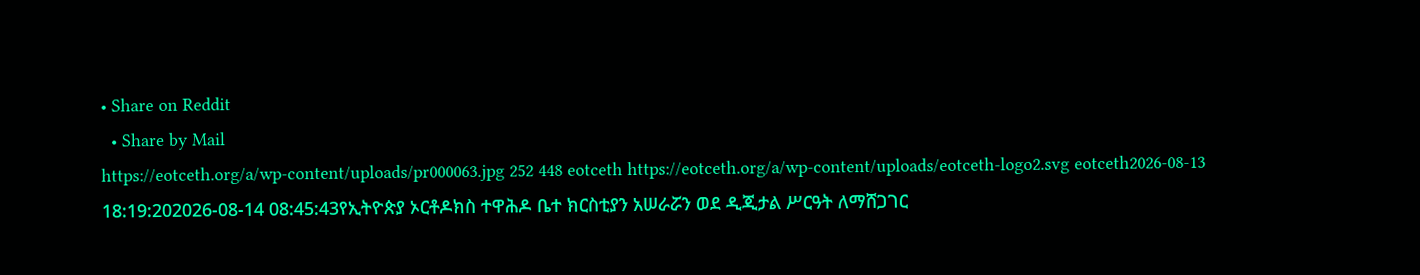• Share on Reddit
  • Share by Mail
https://eotceth.org/a/wp-content/uploads/pr000063.jpg 252 448 eotceth https://eotceth.org/a/wp-content/uploads/eotceth-logo2.svg eotceth2026-08-13 18:19:202026-08-14 08:45:43የኢትዮጵያ ኦርቶዶክስ ተዋሕዶ ቤተ ክርስቲያን አሠራሯን ወደ ዲጂታል ሥርዓት ለማሸጋገር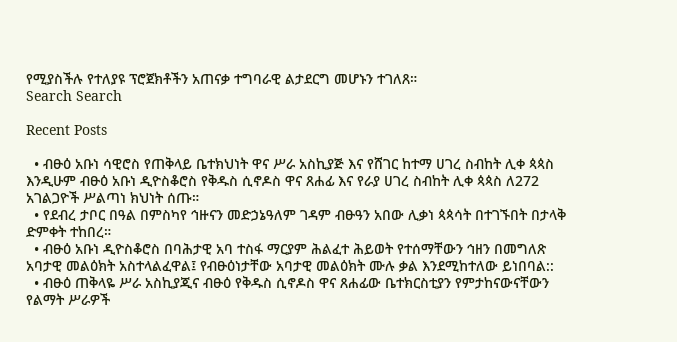የሚያስችሉ የተለያዩ ፕሮጀክቶችን አጠናቃ ተግባራዊ ልታደርግ መሆኑን ተገለጸ።
Search Search

Recent Posts

  • ብፁዕ አቡነ ሳዊሮስ የጠቅላይ ቤተክህነት ዋና ሥራ አስኪያጅ እና የሸገር ከተማ ሀገረ ስብከት ሊቀ ጳጳስ እንዲሁም ብፁዕ አቡነ ዲዮስቆሮስ የቅዱስ ሲኖዶስ ዋና ጸሐፊ እና የራያ ሀገረ ስብከት ሊቀ ጳጳስ ለ272 አገልጋዮች ሥልጣነ ክህነት ሰጡ።
  • የደብረ ታቦር በዓል በምስካየ ኅዙናን መድኃኔዓለም ገዳም ብፁዓን አበው ሊቃነ ጳጳሳት በተገኙበት በታላቅ ድምቀት ተከበረ።
  • ብፁዕ አቡነ ዲዮስቆሮስ በባሕታዊ አባ ተስፋ ማርያም ሕልፈተ ሕይወት የተሰማቸውን ኅዘን በመግለጽ አባታዊ መልዕክት አስተላልፈዋል፤ የብፁዕነታቸው አባታዊ መልዕክት ሙሉ ቃል እንደሚከተለው ይነበባል::
  • ብፁዕ ጠቅላዬ ሥራ አስኪያጂና ብፁዕ የቅዱስ ሲኖዶስ ዋና ጸሐፊው ቤተክርስቲያን የምታከናውናቸውን የልማት ሥራዎች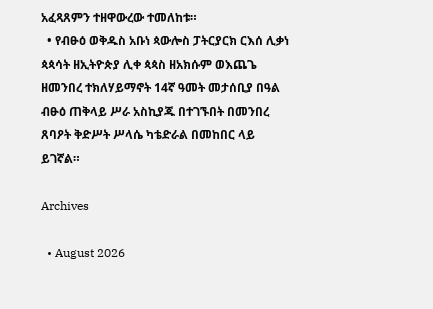አፈጻጸምን ተዘዋውረው ተመለከቱ።
  • የብፁዕ ወቅዱስ አቡነ ጳውሎስ ፓትርያርክ ርእሰ ሊቃነ ጳጳሳት ዘኢትዮጵያ ሊቀ ጳጳስ ዘአክሱም ወእጨጌ ዘመንበረ ተክለሃይማኖት 14ኛ ዓመት መታሰቢያ በዓል ብፁዕ ጠቅላይ ሥራ አስኪያጁ በተገኙበት በመንበረ ጸባዖት ቅድሥት ሥላሴ ካቴድራል በመከበር ላይ ይገኛል።

Archives

  • August 2026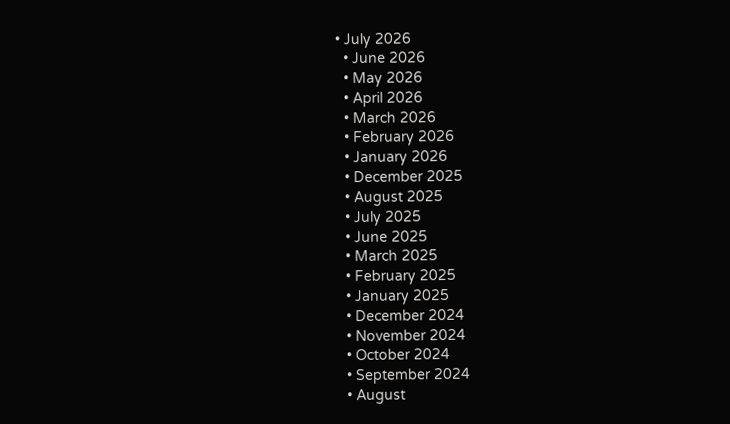• July 2026
  • June 2026
  • May 2026
  • April 2026
  • March 2026
  • February 2026
  • January 2026
  • December 2025
  • August 2025
  • July 2025
  • June 2025
  • March 2025
  • February 2025
  • January 2025
  • December 2024
  • November 2024
  • October 2024
  • September 2024
  • August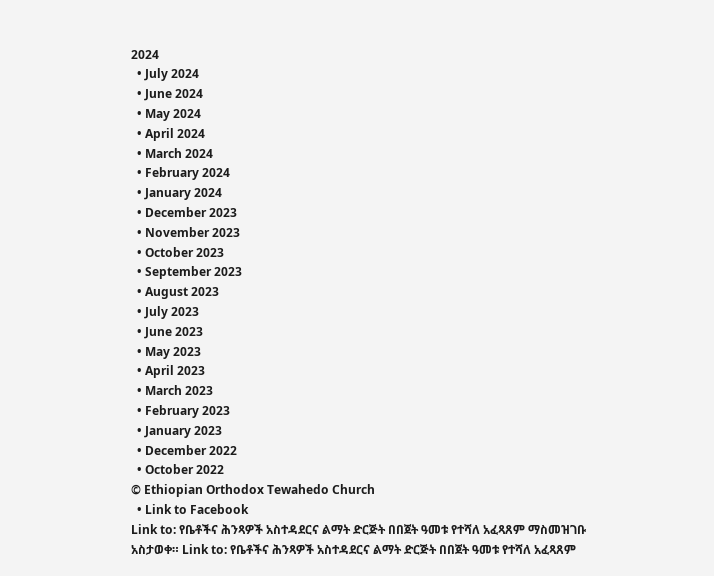2024
  • July 2024
  • June 2024
  • May 2024
  • April 2024
  • March 2024
  • February 2024
  • January 2024
  • December 2023
  • November 2023
  • October 2023
  • September 2023
  • August 2023
  • July 2023
  • June 2023
  • May 2023
  • April 2023
  • March 2023
  • February 2023
  • January 2023
  • December 2022
  • October 2022
© Ethiopian Orthodox Tewahedo Church
  • Link to Facebook
Link to: የቤቶችና ሕንጻዎች አስተዳደርና ልማት ድርጅት በበጀት ዓመቱ የተሻለ አፈጻጸም ማስመዝገቡ አስታወቀ። Link to: የቤቶችና ሕንጻዎች አስተዳደርና ልማት ድርጅት በበጀት ዓመቱ የተሻለ አፈጻጸም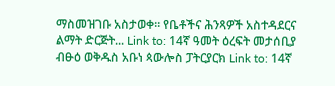ማስመዝገቡ አስታወቀ። የቤቶችና ሕንጻዎች አስተዳደርና ልማት ድርጅት... Link to: 14ኛ ዓመት ዕረፍት መታሰቢያ ብፁዕ ወቅዱስ አቡነ ጳውሎስ ፓትርያርክ Link to: 14ኛ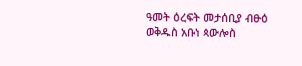ዓመት ዕረፍት መታሰቢያ ብፁዕ ወቅዱስ አቡነ ጳውሎስ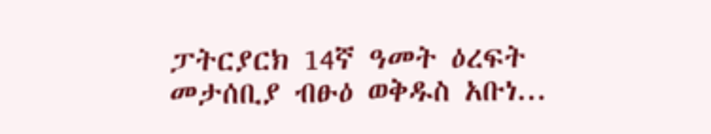ፓትርያርክ 14ኛ ዓመት ዕረፍት መታሰቢያ ብፁዕ ወቅዱስ አቡነ...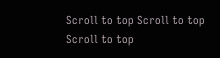Scroll to top Scroll to top Scroll to top